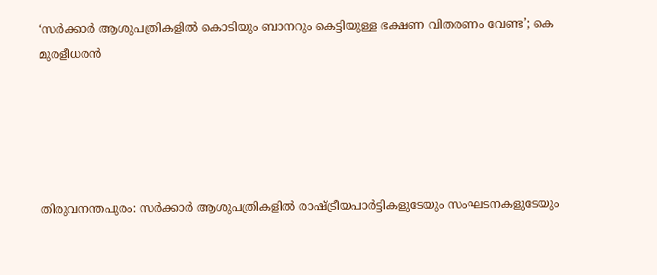‘സര്‍ക്കാര്‍ ആശുപത്രികളില്‍ കൊടിയും ബാനറും കെട്ടിയുള്ള ഭക്ഷണ വിതരണം വേണ്ട’; കെ മുരളീധരന്‍





തിരുവനന്തപുരം: സര്‍ക്കാര്‍ ആശുപത്രികളില്‍ രാഷ്ട്രീയപാര്‍ട്ടികളുടേയും സംഘടനകളുടേയും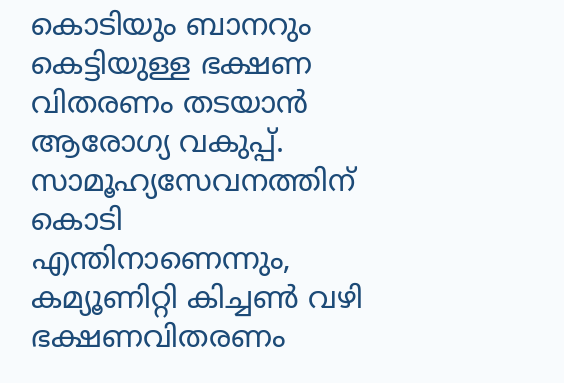കൊടിയും ബാനറും കെട്ടിയുള്ള ഭക്ഷണ വിതരണം തടയാന്‍ ആരോഗ്യ വകുപ്പ്. സാമൂഹ്യസേവനത്തിന് കൊടി എന്തിനാണെന്നും, കമ്യൂണിറ്റി കിച്ചണ്‍ വഴി ഭക്ഷണവിതരണം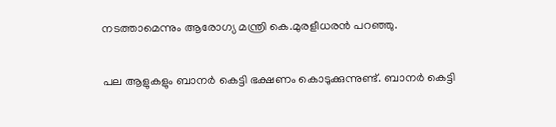നടത്താമെന്നും ആരോഗ്യ മന്ത്രി കെ.മുരളീധരന്‍ പറഞ്ഞു.

പല ആളുകളും ബാനര്‍ കെട്ടി ഭക്ഷണം കൊടുക്കുന്നുണ്ട്. ബാനര്‍ കെട്ടി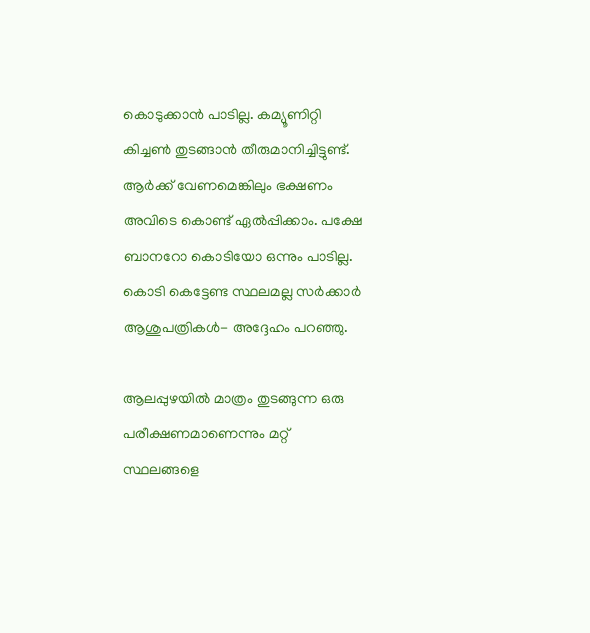കൊടുക്കാന്‍ പാടില്ല. കമ്യൂണിറ്റി കിച്ചണ്‍ തുടങ്ങാന്‍ തീരുമാനിച്ചിട്ടുണ്ട്. ആര്‍ക്ക് വേണമെങ്കിലും ഭക്ഷണം അവിടെ കൊണ്ട് ഏല്‍പ്പിക്കാം. പക്ഷേ ബാനറോ കൊടിയോ ഒന്നും പാടില്ല. കൊടി കെട്ടേണ്ട സ്ഥലമല്ല സര്‍ക്കാര്‍ ആശുപത്രികള്‍- അദ്ദേഹം പറഞ്ഞു.

ആലപ്പുഴയില്‍ മാത്രം തുടങ്ങുന്ന ഒരു പരീക്ഷണമാണെന്നും മറ്റ് സ്ഥലങ്ങളെ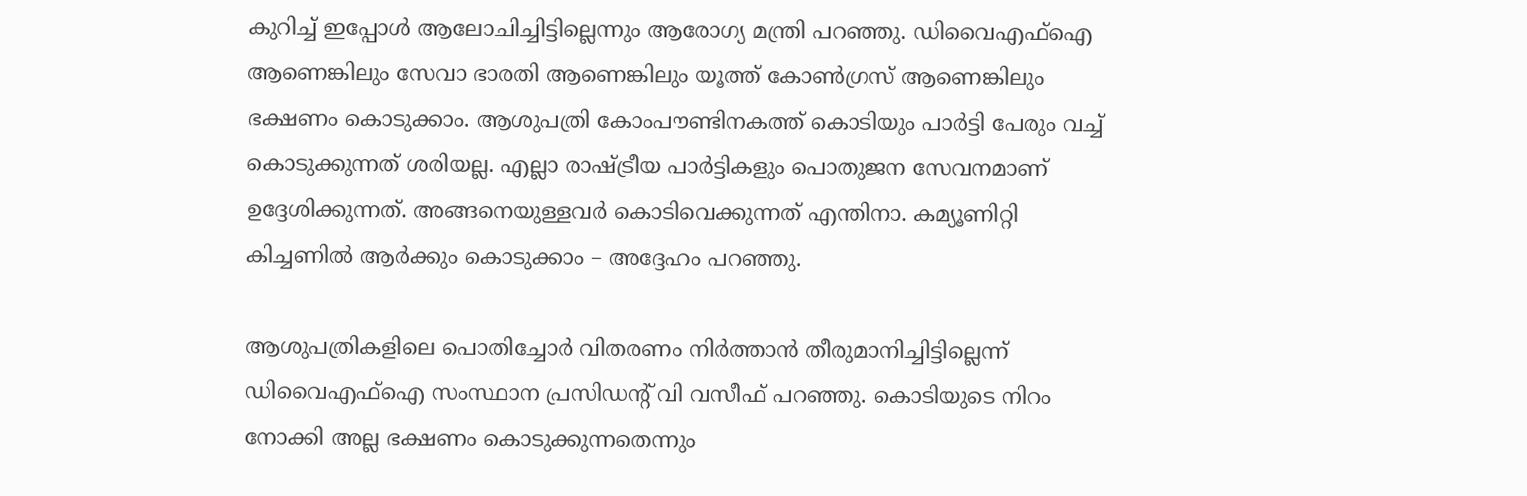കുറിച്ച് ഇപ്പോള്‍ ആലോചിച്ചിട്ടില്ലെന്നും ആരോഗ്യ മന്ത്രി പറഞ്ഞു. ഡിവൈഎഫ്‌ഐ ആണെങ്കിലും സേവാ ഭാരതി ആണെങ്കിലും യൂത്ത് കോണ്‍ഗ്രസ് ആണെങ്കിലും ഭക്ഷണം കൊടുക്കാം. ആശുപത്രി കോംപൗണ്ടിനകത്ത് കൊടിയും പാര്‍ട്ടി പേരും വച്ച് കൊടുക്കുന്നത് ശരിയല്ല. എല്ലാ രാഷ്ട്രീയ പാര്‍ട്ടികളും പൊതുജന സേവനമാണ് ഉദ്ദേശിക്കുന്നത്. അങ്ങനെയുള്ളവര്‍ കൊടിവെക്കുന്നത് എന്തിനാ. കമ്യൂണിറ്റി കിച്ചണില്‍ ആര്‍ക്കും കൊടുക്കാം – അദ്ദേഹം പറഞ്ഞു.

ആശുപത്രികളിലെ പൊതിച്ചോര്‍ വിതരണം നിര്‍ത്താന്‍ തീരുമാനിച്ചിട്ടില്ലെന്ന് ഡിവൈഎഫ്‌ഐ സംസ്ഥാന പ്രസിഡന്റ് വി വസീഫ് പറഞ്ഞു. കൊടിയുടെ നിറം നോക്കി അല്ല ഭക്ഷണം കൊടുക്കുന്നതെന്നും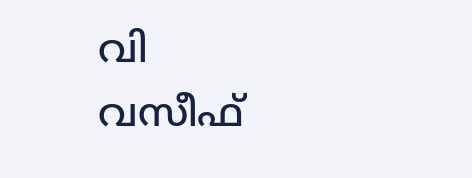വി വസീഫ്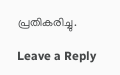പ്രതികരിച്ചു.

Leave a Reply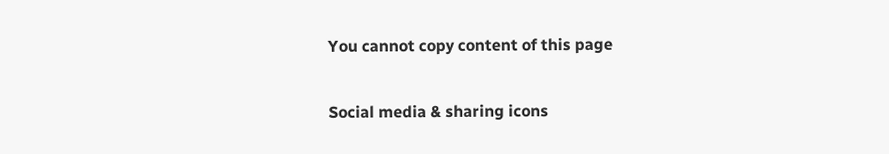You cannot copy content of this page

Social media & sharing icons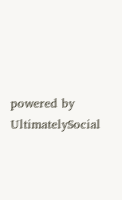powered by UltimatelySocial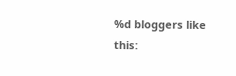%d bloggers like this: